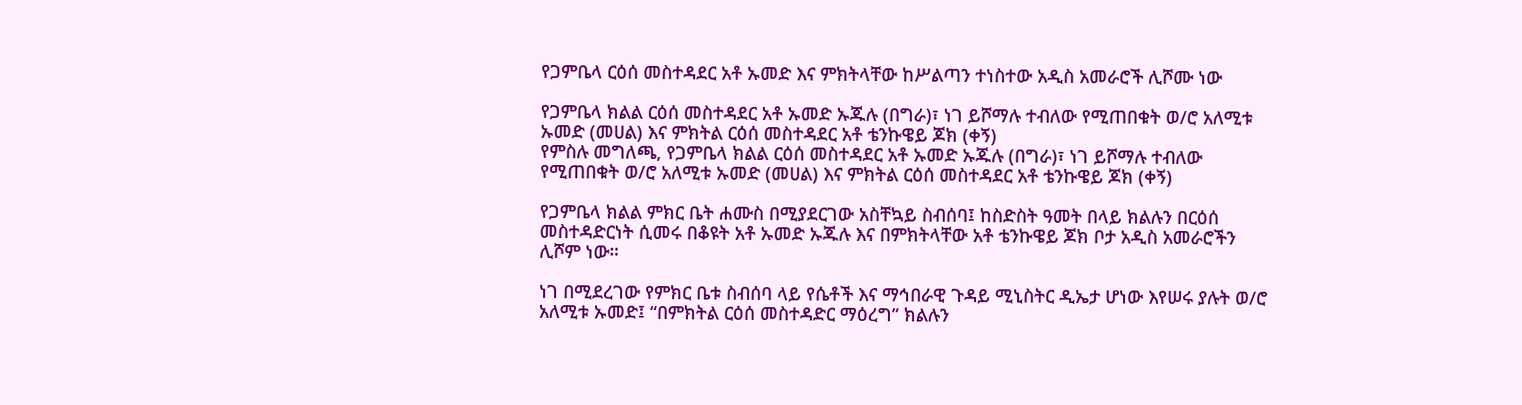የጋምቤላ ርዕሰ መስተዳደር አቶ ኡመድ እና ምክትላቸው ከሥልጣን ተነስተው አዲስ አመራሮች ሊሾሙ ነው

የጋምቤላ ክልል ርዕሰ መስተዳደር አቶ ኡመድ ኡጁሉ (በግራ)፣ ነገ ይሾማሉ ተብለው የሚጠበቁት ወ/ሮ አለሚቱ ኡመድ (መሀል) እና ምክትል ርዕሰ መስተዳደር አቶ ቴንኩዌይ ጆክ (ቀኝ)
የምስሉ መግለጫ, የጋምቤላ ክልል ርዕሰ መስተዳደር አቶ ኡመድ ኡጁሉ (በግራ)፣ ነገ ይሾማሉ ተብለው የሚጠበቁት ወ/ሮ አለሚቱ ኡመድ (መሀል) እና ምክትል ርዕሰ መስተዳደር አቶ ቴንኩዌይ ጆክ (ቀኝ)

የጋምቤላ ክልል ምክር ቤት ሐሙስ በሚያደርገው አስቸኳይ ስብሰባ፤ ከስድስት ዓመት በላይ ክልሉን በርዕሰ መስተዳድርነት ሲመሩ በቆዩት አቶ ኡመድ ኡጁሉ እና በምክትላቸው አቶ ቴንኩዌይ ጆክ ቦታ አዲስ አመራሮችን ሊሾም ነው።

ነገ በሚደረገው የምክር ቤቱ ስብሰባ ላይ የሴቶች እና ማኅበራዊ ጉዳይ ሚኒስትር ዲኤታ ሆነው እየሠሩ ያሉት ወ/ሮ አለሚቱ ኡመድ፤ “በምክትል ርዕሰ መስተዳድር ማዕረግ” ክልሉን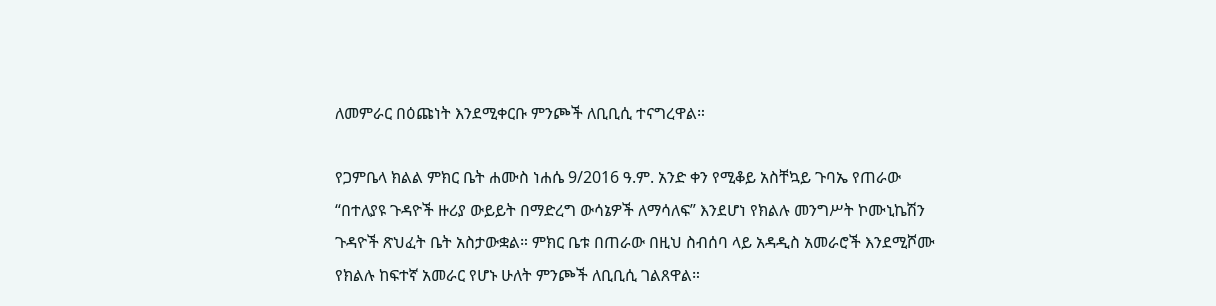ለመምራር በዕጩነት እንደሚቀርቡ ምንጮች ለቢቢሲ ተናግረዋል።

የጋምቤላ ክልል ምክር ቤት ሐሙስ ነሐሴ 9/2016 ዓ.ም. አንድ ቀን የሚቆይ አስቸኳይ ጉባኤ የጠራው “በተለያዩ ጉዳዮች ዙሪያ ውይይት በማድረግ ውሳኔዎች ለማሳለፍ” እንደሆነ የክልሉ መንግሥት ኮሙኒኬሽን ጉዳዮች ጽህፈት ቤት አስታውቋል። ምክር ቤቱ በጠራው በዚህ ስብሰባ ላይ አዳዲስ አመራሮች እንደሚሾሙ የክልሉ ከፍተኛ አመራር የሆኑ ሁለት ምንጮች ለቢቢሲ ገልጸዋል።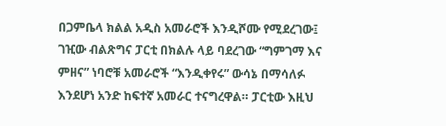በጋምቤላ ክልል አዲስ አመራሮች እንዲሾሙ የሚደረገው፤ ገዢው ብልጽግና ፓርቲ በክልሉ ላይ ባደረገው “ግምገማ እና ምዘና” ነባሮቹ አመራሮች “እንዲቀየሩ” ውሳኔ በማሳለፉ እንደሆነ አንድ ከፍተኛ አመራር ተናግረዋል። ፓርቲው እዚህ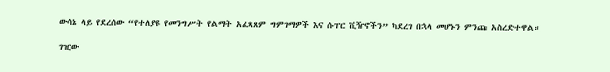ውሳኔ ላይ የደረሰው “የተለያዩ የመንግሥት የልማት አፈጻጸም ግምገማዎች እና ሱፐር ቪዥኖችን” ካደረገ በኋላ መሆኑን ምንጩ አስረድተዋል።

ገዢው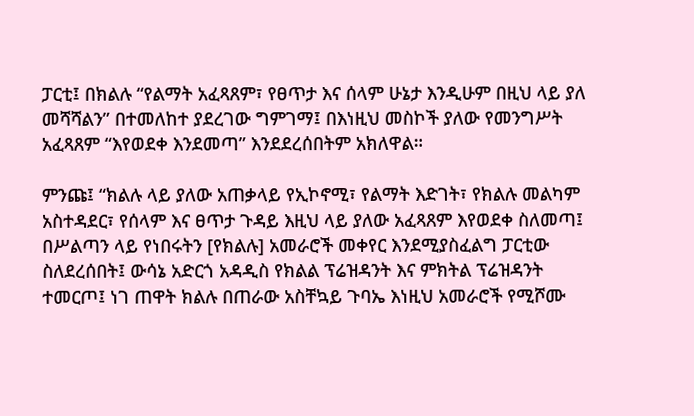ፓርቲ፤ በክልሉ “የልማት አፈጻጸም፣ የፀጥታ እና ሰላም ሁኔታ እንዲሁም በዚህ ላይ ያለ መሻሻልን” በተመለከተ ያደረገው ግምገማ፤ በእነዚህ መስኮች ያለው የመንግሥት አፈጻጸም “እየወደቀ እንደመጣ” እንደደረሰበትም አክለዋል።

ምንጩ፤ “ክልሉ ላይ ያለው አጠቃላይ የኢኮኖሚ፣ የልማት እድገት፣ የክልሉ መልካም አስተዳደር፣ የሰላም እና ፀጥታ ጉዳይ እዚህ ላይ ያለው አፈጻጸም እየወደቀ ስለመጣ፤ በሥልጣን ላይ የነበሩትን [የክልሉ] አመራሮች መቀየር እንደሚያስፈልግ ፓርቲው ስለደረሰበት፤ ውሳኔ አድርጎ አዳዲስ የክልል ፕሬዝዳንት እና ምክትል ፕሬዝዳንት ተመርጦ፤ ነገ ጠዋት ክልሉ በጠራው አስቸኳይ ጉባኤ እነዚህ አመራሮች የሚሾሙ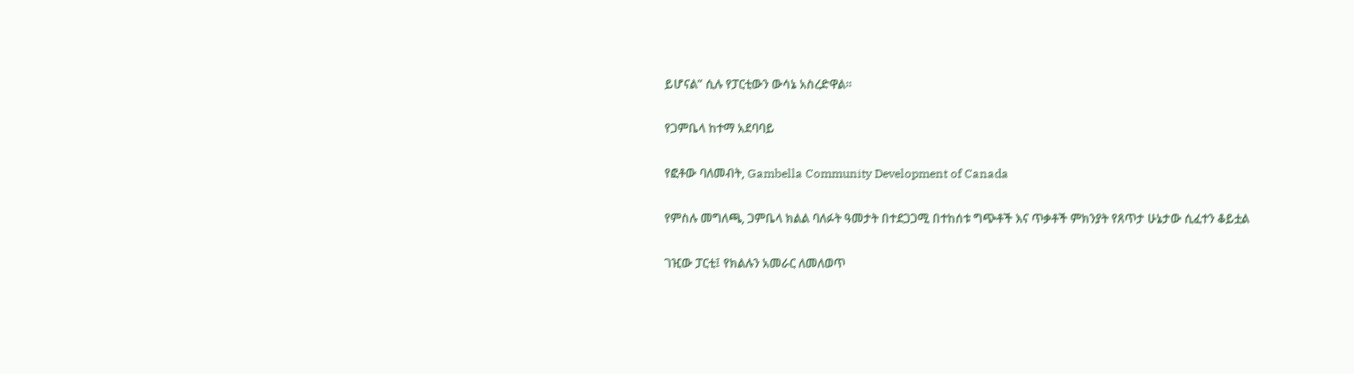ይሆናል” ሲሉ የፓርቲውን ውሳኔ አስረድዋል።

የጋምቤላ ከተማ አደባባይ

የፎቶው ባለመብት, Gambella Community Development of Canada

የምስሉ መግለጫ, ጋምቤላ ክልል ባለፉት ዓመታት በተደጋጋሚ በተከሰቱ ግጭቶች እና ጥቃቶች ምክንያት የጸጥታ ሁኔታው ሲፈተን ቆይቷል

ገዢው ፓርቲ፤ የክልሉን አመራር ለመለወጥ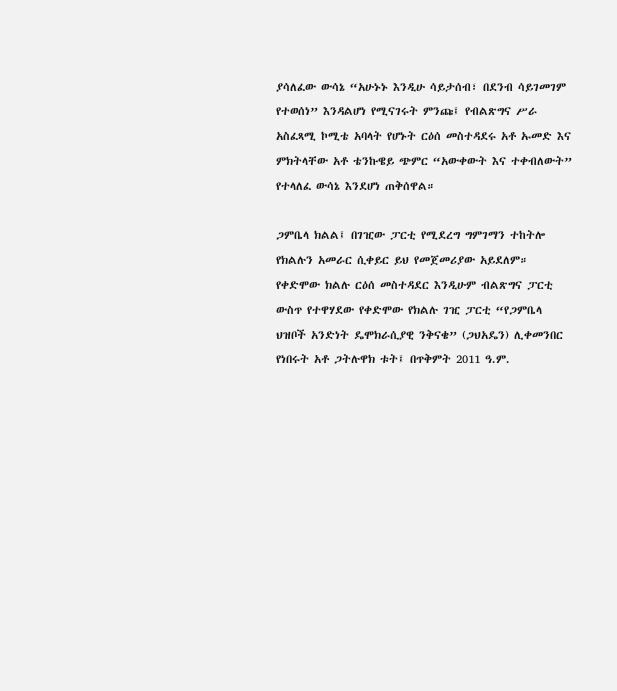ያሳለፈው ውሳኔ “አሁኑኑ እንዲሁ ሳይታሰብ፣ በደንብ ሳይገመገም የተወሰነ” እንዳልሆነ የሚናገሩት ምንጩ፤ የብልጽግና ሥራ አስፈጻሚ ኮሚቴ አባላት የሆኑት ርዕሰ መስተዳደሩ አቶ ኡመድ እና ምክትላቸው አቶ ቴንኩዌይ ጭምር “አውቀውት እና ተቀብለውት” የተላለፈ ውሳኔ እንደሆነ ጠቅሰዋል።

ጋምቤላ ክልል፤ በገዢው ፓርቲ የሚደረግ ግምገማን ተከትሎ የክልሉን አመራር ሲቀይር ይህ የመጀመሪያው አይደለም። የቀድሞው ክልሉ ርዕሰ መስተዳደር እንዲሁም ብልጽግና ፓርቲ ውስጥ የተዋሃደው የቀድሞው የክልሉ ገዢ ፓርቲ “የጋምቤላ ህዝቦች አንድነት ዴሞክራሲያዊ ንቅናቄ” (ጋህአዴን) ሊቀመንበር የነበሩት አቶ ጋትሉዋክ ቱት፤ በጥቅምት 2011 ዓ.ም.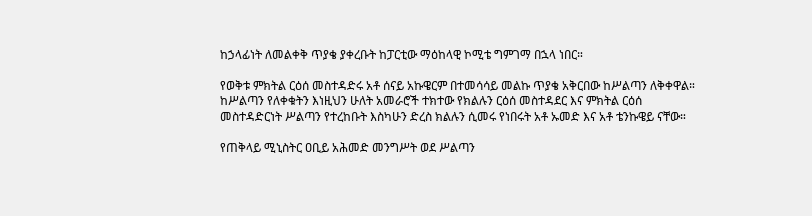ከኃላፊነት ለመልቀቅ ጥያቄ ያቀረቡት ከፓርቲው ማዕከላዊ ኮሚቴ ግምገማ በኋላ ነበር።

የወቅቱ ምክትል ርዕሰ መስተዳድሩ አቶ ሰናይ አኩዌርም በተመሳሳይ መልኩ ጥያቄ አቅርበው ከሥልጣን ለቅቀዋል። ከሥልጣን የለቀቁትን እነዚህን ሁለት አመራሮች ተክተው የክልሉን ርዕሰ መስተዳደር እና ምክትል ርዕሰ መስተዳድርነት ሥልጣን የተረከቡት እስካሁን ድረስ ክልሉን ሲመሩ የነበሩት አቶ ኡመድ እና አቶ ቴንኩዌይ ናቸው።

የጠቅላይ ሚኒስትር ዐቢይ አሕመድ መንግሥት ወደ ሥልጣን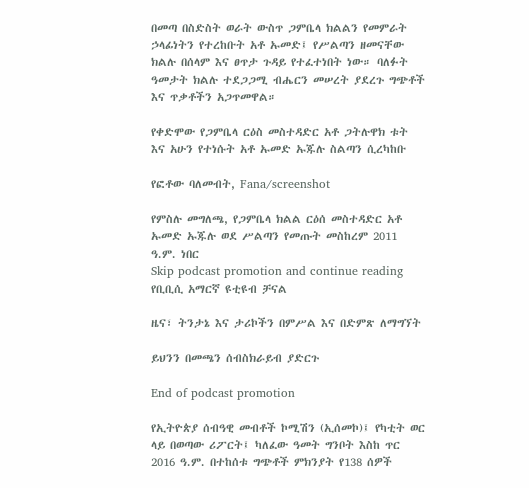በመጣ በስድስት ወራት ውስጥ ጋምቤላ ክልልን የመምራት ኃላፊነትን የተረከቡት አቶ ኡመድ፤ የሥልጣን ዘመናቸው ክልሉ በሰላም እና ፀጥታ ጉዳይ የተፈተነበት ነው። ባለፉት ዓመታት ክልሉ ተደጋጋሚ ብሔርን መሠረት ያደረጉ ግጭቶች እና ጥቃቶችን አጋጥመዋል።

የቀድሞው የጋምቤላ ርዕስ መስተዳድር አቶ ጋትሉዋክ ቱት እና አሁን የተነሱት አቶ ኡመድ ኡጁሉ ስልጣን ሲረካከቡ

የፎቶው ባለመብት, Fana/screenshot

የምስሉ መግለጫ, የጋምቤላ ክልል ርዕሰ መስተዳድር አቶ ኡመድ ኡጁሉ ወደ ሥልጣን የመጡት መስከረም 2011 ዓ.ም. ነበር
Skip podcast promotion and continue reading
የቢቢሲ አማርኛ ዩቲዩብ ቻናል

ዜና፣ ትንታኔ እና ታሪኮችን በምሥል እና በድምጽ ለማግኘት

ይህንን በመጫን ሰብስክራይብ ያድርጉ

End of podcast promotion

የኢትዮጵያ ሰብዓዊ መብቶች ኮሚሽን (ኢሰመኮ)፤ የካቲት ወር ላይ በወጣው ሪፖርት፤ ካለፈው ዓመት ግንቦት እስከ ጥር 2016 ዓ.ም. በተከሰቱ ግጭቶች ምክንያት የ138 ሰዎች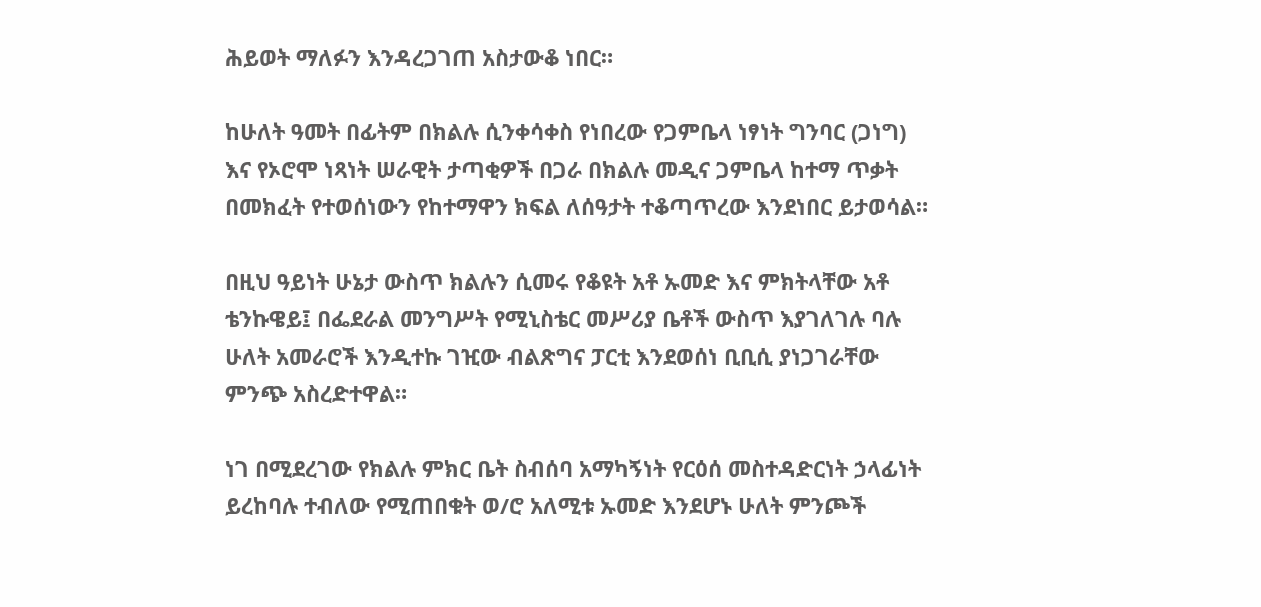ሕይወት ማለፉን እንዳረጋገጠ አስታውቆ ነበር።

ከሁለት ዓመት በፊትም በክልሉ ሲንቀሳቀስ የነበረው የጋምቤላ ነፃነት ግንባር (ጋነግ) እና የኦሮሞ ነጻነት ሠራዊት ታጣቂዎች በጋራ በክልሉ መዲና ጋምቤላ ከተማ ጥቃት በመክፈት የተወሰነውን የከተማዋን ክፍል ለሰዓታት ተቆጣጥረው እንደነበር ይታወሳል።

በዚህ ዓይነት ሁኔታ ውስጥ ክልሉን ሲመሩ የቆዩት አቶ ኡመድ እና ምክትላቸው አቶ ቴንኩዌይ፤ በፌደራል መንግሥት የሚኒስቴር መሥሪያ ቤቶች ውስጥ እያገለገሉ ባሉ ሁለት አመራሮች እንዲተኩ ገዢው ብልጽግና ፓርቲ እንደወሰነ ቢቢሲ ያነጋገራቸው ምንጭ አስረድተዋል።

ነገ በሚደረገው የክልሉ ምክር ቤት ስብሰባ አማካኝነት የርዕሰ መስተዳድርነት ኃላፊነት ይረከባሉ ተብለው የሚጠበቁት ወ/ሮ አለሚቱ ኡመድ እንደሆኑ ሁለት ምንጮች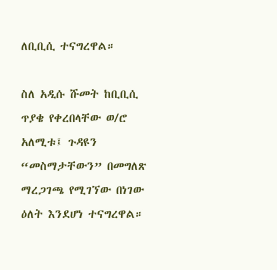ለቢቢሲ ተናግረዋል።

ስለ አዲሱ ሹመት ከቢቢሲ ጥያቄ የቀረበላቸው ወ/ሮ አለሚቱ፤ ጉዳዩን “መስማታቸውን” በመግለጽ ማረጋገጫ የሚገኘው በነገው ዕለት እንደሆነ ተናግረዋል።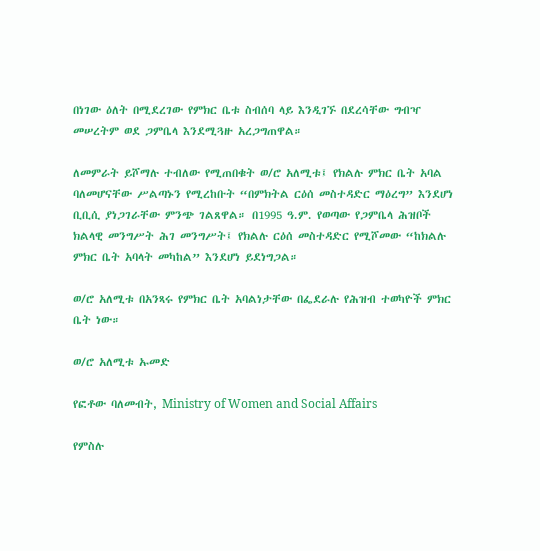በነገው ዕለት በሚደረገው የምክር ቤቱ ስብሰባ ላይ እንዲገኙ በደረሳቸው ግብዣ መሠረትም ወደ ጋምቤላ እንደሚጓዙ አረጋግጠዋል።

ለመምራት ይሾማሉ ተብለው የሚጠበቁት ወ/ሮ አለሚቱ፤ የክልሉ ምክር ቤት አባል ባለመሆናቸው ሥልጣኑን የሚረከቡት “በምክትል ርዕሰ መስተዳድር ማዕረግ” እንደሆነ ቢቢሲ ያነጋገራቸው ምንጭ ገልጸዋል። በ1995 ዓ.ም. የወጣው የጋምቤላ ሕዝቦች ክልላዊ መንግሥት ሕገ መንግሥት፤ የክልሉ ርዕሰ መስተዳድር የሚሾመው “ከክልሉ ምክር ቤት አባላት መካከል” እንደሆነ ይደነግጋል።

ወ/ሮ አለሚቱ በአንጻሩ የምክር ቤት አባልነታቸው በፌደራሉ የሕዝብ ተወካዮች ምክር ቤት ነው።

ወ/ሮ አለሚቱ ኡመድ

የፎቶው ባለመብት, Ministry of Women and Social Affairs

የምስሉ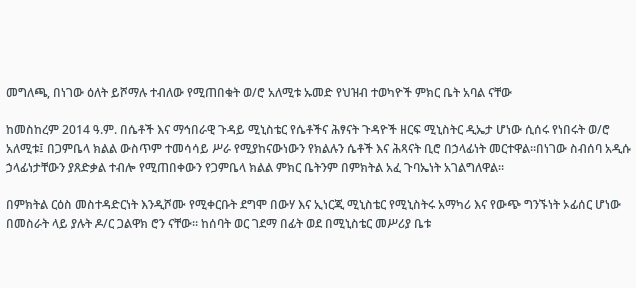መግለጫ, በነገው ዕለት ይሾማሉ ተብለው የሚጠበቁት ወ/ሮ አለሚቱ ኡመድ የህዝብ ተወካዮች ምክር ቤት አባል ናቸው

ከመስከረም 2014 ዓ.ም. በሴቶች እና ማኅበራዊ ጉዳይ ሚኒስቴር የሴቶችና ሕፃናት ጉዳዮች ዘርፍ ሚኒስትር ዲኤታ ሆነው ሲሰሩ የነበሩት ወ/ሮ አለሚቱ፤ በጋምቤላ ክልል ውስጥም ተመሳሳይ ሥራ የሚያከናውነውን የክልሉን ሴቶች እና ሕጻናት ቢሮ በኃላፊነት መርተዋል።በነገው ስብሰባ አዲሱ ኃላፊነታቸውን ያጸድቃል ተብሎ የሚጠበቀውን የጋምቤላ ክልል ምክር ቤትንም በምክትል አፈ ጉባኤነት አገልግለዋል።

በምክትል ርዕስ መስተዳድርነት እንዲሾሙ የሚቀርቡት ደግሞ በውሃ እና ኢነርጂ ሚኒስቴር የሚኒስትሩ አማካሪ እና የውጭ ግንኙነት ኦፊሰር ሆነው በመስራት ላይ ያሉት ዶ/ር ጋልዋክ ሮን ናቸው። ከሰባት ወር ገደማ በፊት ወደ በሚኒስቴር መሥሪያ ቤቱ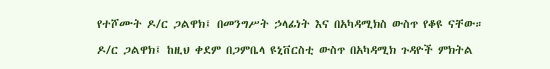የተሾሙት ዶ/ር ጋልዋክ፤ በመንግሥት ኃላፊነት እና በአካዳሚክስ ውስጥ የቆዩ ናቸው።

ዶ/ር ጋልዋክ፤ ከዚህ ቀደም በጋምቤላ ዩኒቨርስቲ ውስጥ በአካዳሚክ ጉዳዮች ምክትል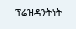ፕሬዝዳንትነት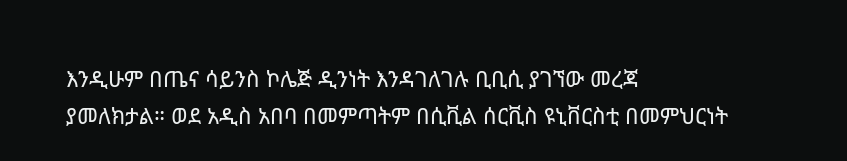እንዲሁም በጤና ሳይንስ ኮሌጅ ዲንነት እንዳገለገሉ ቢቢሲ ያገኘው መረጃ ያመለክታል። ወደ አዲስ አበባ በመምጣትም በሲቪል ሰርቪስ ዩኒቨርስቲ በመምህርነት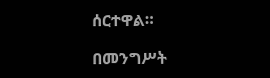ሰርተዋል።

በመንግሥት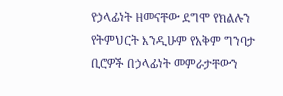የኃላፊነት ዘመናቸው ደግሞ የክልሉን የትምህርት እንዲሁም የአቅም ግንባታ ቢሮዎች በኃላፊነት መምራታቸውን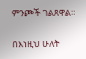ምንጮች ገልጸዋል።

በእነዚህ ሁለት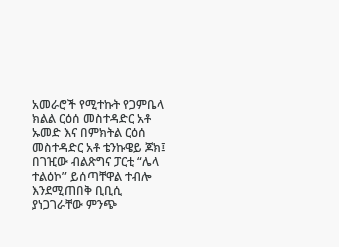አመራሮች የሚተኩት የጋምቤላ ክልል ርዕሰ መስተዳድር አቶ ኡመድ እና በምክትል ርዕሰ መስተዳድር አቶ ቴንኩዌይ ጆክ፤ በገዢው ብልጽግና ፓርቲ “ሌላ ተልዕኮ” ይሰጣቸዋል ተብሎ እንደሚጠበቅ ቢቢሲ ያነጋገራቸው ምንጭ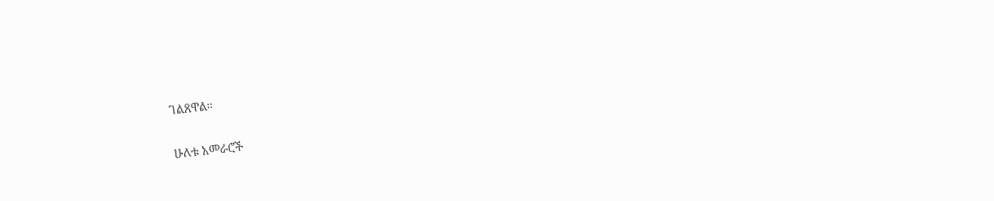ገልጸዋል።

ሁለቱ አመራሮች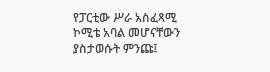የፓርቲው ሥራ አስፈጻሚ ኮሚቴ አባል መሆናቸውን ያስታወሱት ምንጩ፤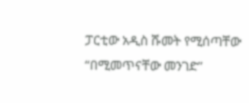ፓርቲው አዲስ ሹመት የሚሰጣቸው “በሚመጥናቸው መንገድ”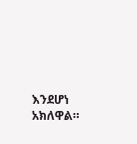እንደሆነ አክለዋል።